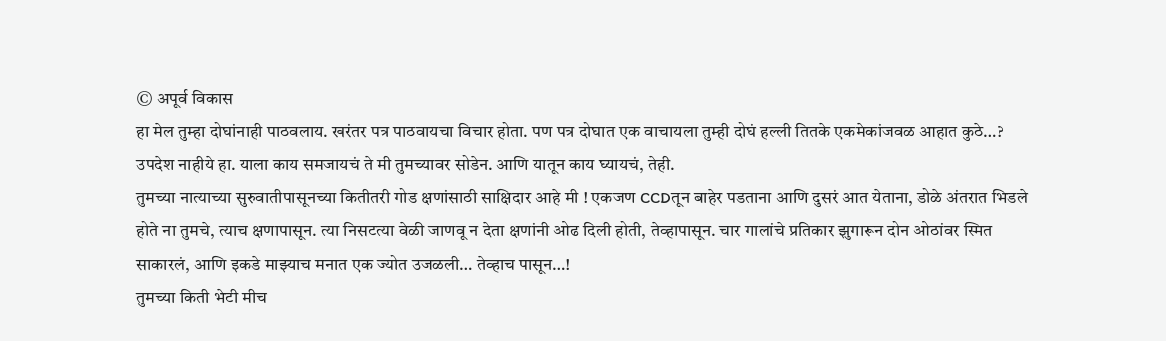© अपूर्व विकास
हा मेल तुम्हा दोघांनाही पाठवलाय. खरंतर पत्र पाठवायचा विचार होता. पण पत्र दोघात एक वाचायला तुम्ही दोघं हल्ली तितके एकमेकांजवळ आहात कुठे…?
उपदेश नाहीये हा. याला काय समजायचं ते मी तुमच्यावर सोडेन. आणि यातून काय घ्यायचं, तेही.
तुमच्या नात्याच्या सुरुवातीपासूनच्या कितीतरी गोड क्षणांसाठी साक्षिदार आहे मी ! एकजण CCDतून बाहेर पडताना आणि दुसरं आत येताना, डोळे अंतरात भिडले होते ना तुमचे, त्याच क्षणापासून. त्या निसटत्या वेळी जाणवू न देता क्षणांनी ओढ दिली होती, तेव्हापासून. चार गालांचे प्रतिकार झुगारून दोन ओठांवर स्मित साकारलं, आणि इकडे माझ्याच मनात एक ज्योत उजळली… तेव्हाच पासून…!
तुमच्या किती भेटी मीच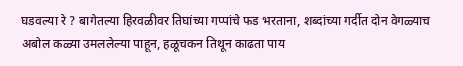घडवल्या रे ? बागेतल्या हिरवळीवर तिघांच्या गप्पांचे फड भरताना, शब्दांच्या गर्दीत दोन वेगळ्याच अबोल कळ्या उमललेल्या पाहून, हळूचकन तिथून काढता पाय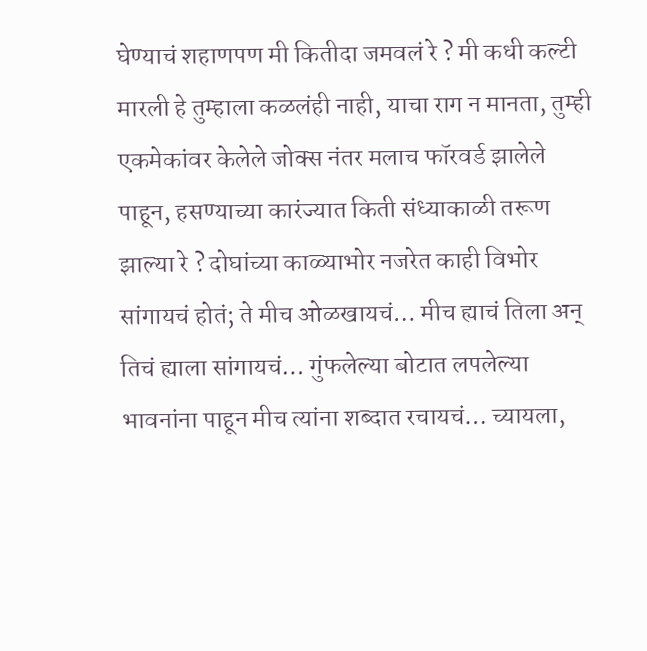घेण्याचं शहाणपण मी कितीदा जमवलं रे ? मी कधी कल्टी मारली हे तुम्हाला कळलंही नाही, याचा राग न मानता, तुम्ही एकमेकांवर केलेले जोक्स नंतर मलाच फॉरवर्ड झालेले पाहून, हसण्याच्या कारंज्यात किती संध्याकाळी तरूण झाल्या रे ? दोघांच्या काळ्याभोर नजरेत काही विभोर सांगायचं होतं; ते मीच ओळखायचं… मीच ह्याचं तिला अन् तिचं ह्याला सांगायचं… गुंफलेल्या बोटात लपलेल्या भावनांना पाहून मीच त्यांना शब्दात रचायचं… च्यायला,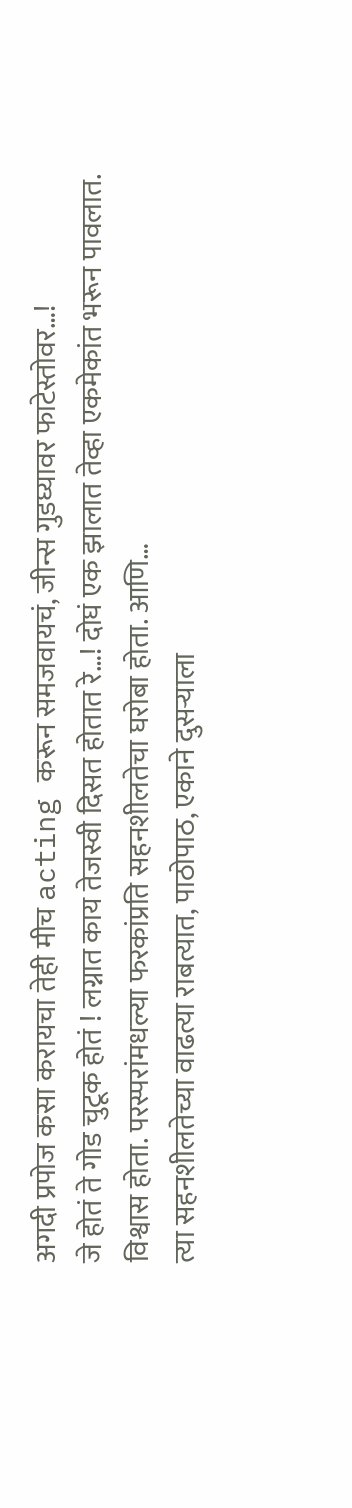अगदी प्रपोज कसा करायचा तेही मीच acting करून समजवायचं, जीन्स गुडघ्यावर फाटेस्तोवर…!
जे होतं ते गोड चुटूक होतं ! लग्नात काय तेजस्वी दिसत होतात रे…! दोघं एक झालात तेव्हा एकमेकांत भरून पावलात. विश्वास होता. परस्परांमधल्या फरकांप्रति सहनशीलतेचा घरोबा होता. आणि…
त्या सहनशीलतेच्या वाढत्या राबत्यात, पाठोपाठ, एकाने दुसऱ्याला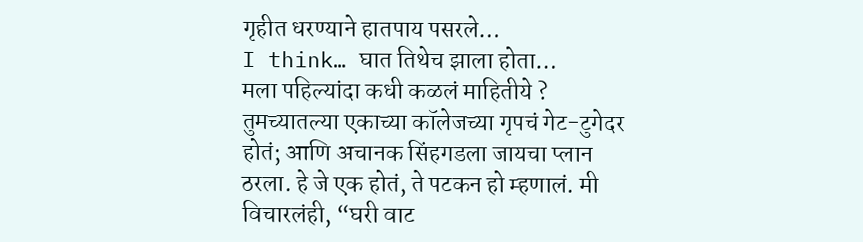गृहीत धरण्याने हातपाय पसरले…
I think… घात तिथेच झाला होता…
मला पहिल्यांदा कधी कळलं माहितीये ? तुमच्यातल्या एकाच्या कॉलेजच्या गृपचं गेट-टुगेदर होतं; आणि अचानक सिंहगडला जायचा प्लान ठरला. हे जे एक होतं, ते पटकन हो म्हणालं. मी विचारलंही, “घरी वाट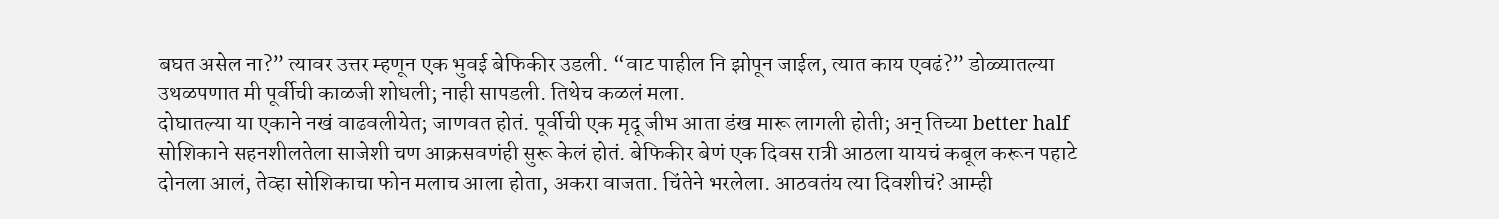बघत असेल ना?” त्यावर उत्तर म्हणून एक भुवई बेफिकीर उडली. “वाट पाहील नि झोपून जाईल, त्यात काय एवढं?” डोळ्यातल्या उथळपणात मी पूर्वीची काळजी शोधली; नाही सापडली. तिथेच कळलं मला.
दोघातल्या या एकाने नखं वाढवलीयेत; जाणवत होतं. पूर्वीची एक मृदू जीभ आता डंख मारू लागली होती; अन् तिच्या better half सोशिकाने सहनशीलतेला साजेशी चण आक्रसवणंही सुरू केलं होतं. बेफिकीर बेणं एक दिवस रात्री आठला यायचं कबूल करून पहाटे दोनला आलं, तेव्हा सोशिकाचा फोन मलाच आला होता, अकरा वाजता. चिंतेने भरलेला. आठवतंय त्या दिवशीचं? आम्ही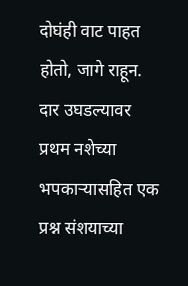दोघंही वाट पाहत होतो, जागे राहून. दार उघडल्यावर प्रथम नशेच्या भपकाऱ्यासहित एक प्रश्न संशयाच्या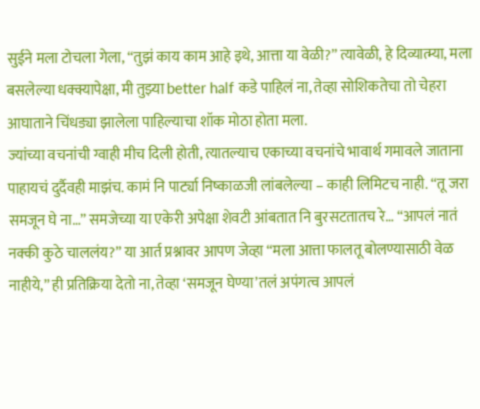सुईने मला टोचला गेला, “तुझं काय काम आहे इथे, आत्ता या वेळी?” त्यावेळी, हे दिव्यात्म्या, मला बसलेल्या धक्क्यापेक्षा, मी तुझ्या better half कडे पाहिलं ना, तेव्हा सोशिकतेचा तो चेहरा आघाताने चिंधड्या झालेला पाहिल्याचा शॉक मोठा होता मला.
ज्यांच्या वचनांची ग्वाही मीच दिली होती, त्यातल्याच एकाच्या वचनांचे भावार्थ गमावले जाताना पाहायचं दुर्दैवही माझंच. कामं नि पार्ट्या निष्काळजी लांबलेल्या – काही लिमिटच नाही. “तू जरा समजून घे ना…” समजेच्या या एकेरी अपेक्षा शेवटी आंबतात नि बुरसटतातच रे… “आपलं नातं नक्की कुठे चाललंय?” या आर्त प्रश्नावर आपण जेव्हा “मला आत्ता फालतू बोलण्यासाठी वेळ नाहीये,” ही प्रतिक्रिया देतो ना, तेव्हा ‘समजून घेण्या’तलं अपंगत्व आपलं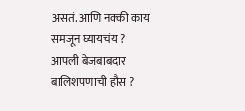असतं. आणि नक्की काय समजून घ्यायचंय ? आपली बेजबाबदार बालिशपणाची हौस ?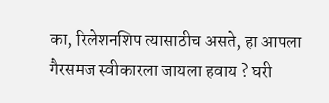का, रिलेशनशिप त्यासाठीच असते, हा आपला गैरसमज स्वीकारला जायला हवाय ? घरी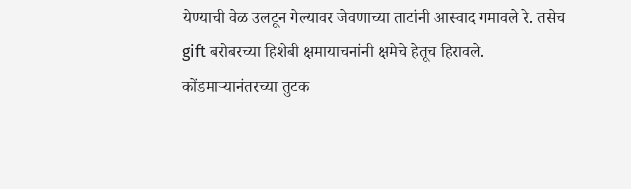येण्याची वेळ उलटून गेल्यावर जेवणाच्या ताटांनी आस्वाद गमावले रे. तसेच gift बरोबरच्या हिशेबी क्षमायाचनांनी क्षमेचे हेतूच हिरावले. कोंडमाऱ्यानंतरच्या तुटक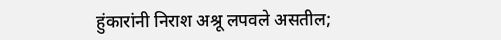हुंकारांनी निराश अश्रू लपवले असतील;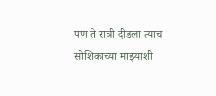पण ते रात्री दीडला त्याच सोशिकाच्या माझ्याशी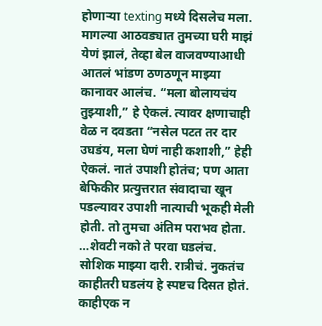होणाऱ्या texting मध्ये दिसलेच मला.
मागल्या आठवड्यात तुमच्या घरी माझं येणं झालं, तेव्हा बेल वाजवण्याआधी आतलं भांडण ठणठणून माझ्या कानावर आलंच. “मला बोलायचंय तुझ्याशी,” हे ऐकलं. त्यावर क्षणाचाही वेळ न दवडता “नसेल पटत तर दार उघडंय, मला घेणं नाही कशाशी,” हेही ऐकलं. नातं उपाशी होतंच; पण आता बेफिकीर प्रत्युत्तरात संवादाचा खून पडल्यावर उपाशी नात्याची भूकही मेली होती. तो तुमचा अंतिम पराभव होता.
…शेवटी नको ते परवा घडलंच.
सोशिक माझ्या दारी. रात्रीचं. नुकतंच काहीतरी घडलंय हे स्पष्टच दिसत होतं. काहीएक न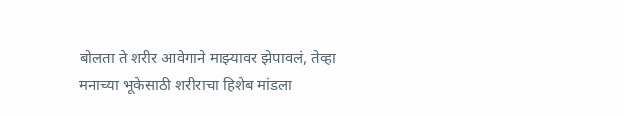बोलता ते शरीर आवेगाने माझ्यावर झेपावलं, तेव्हा मनाच्या भूकेसाठी शरीराचा हिशेब मांडला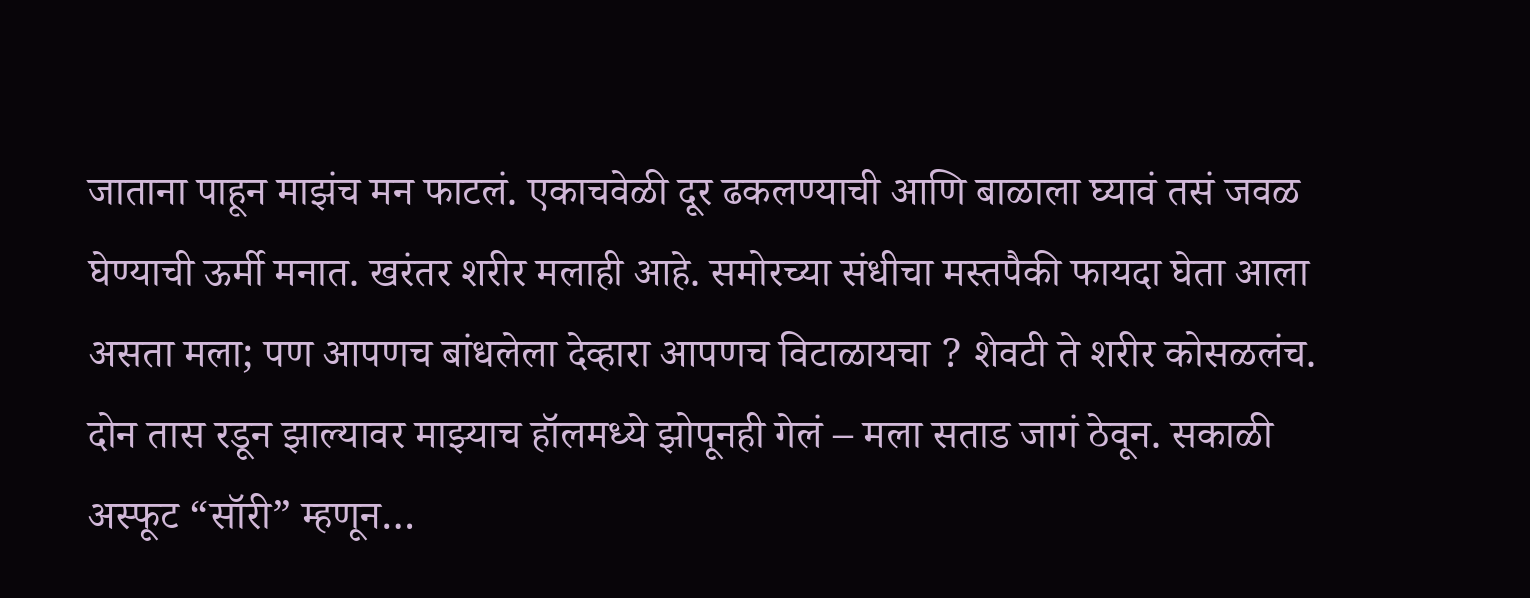जाताना पाहून माझंच मन फाटलं. एकाचवेळी दूर ढकलण्याची आणि बाळाला घ्यावं तसं जवळ घेण्याची ऊर्मी मनात. खरंतर शरीर मलाही आहे. समोरच्या संधीचा मस्तपैकी फायदा घेता आला असता मला; पण आपणच बांधलेला देव्हारा आपणच विटाळायचा ? शेवटी ते शरीर कोसळलंच. दोन तास रडून झाल्यावर माझ्याच हॉलमध्ये झोपूनही गेलं – मला सताड जागं ठेवून. सकाळी अस्फूट “सॉरी” म्हणून…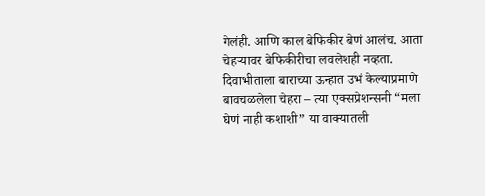गेलंही. आणि काल बेफिकीर बेणं आलंच. आता चेहऱ्यावर बेफिकीरीचा लवलेशही नव्हता. दिवाभीताला बाराच्या ऊन्हात उभं केल्याप्रमाणे बावचळलेला चेहरा – त्या एक्सप्रेशन्सनी “मला घेणं नाही कशाशी” या वाक्यातली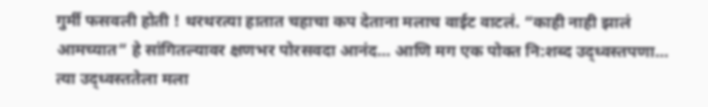गुर्मी फसवली होती ! थरथरत्या हातात चहाचा कप देताना मलाच वाईट वाटलं. “काही नाही झालं आमच्यात” हे सांगितल्यावर क्षणभर पोरसवदा आनंद… आणि मग एक पोक्त नि:शब्द उद्ध्वस्तपणा…
त्या उद्ध्वस्ततेला मला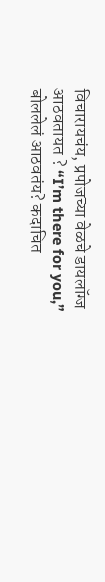विचारायचंय, प्रपोजच्या वेळचे डायलॉग्ज आठवतायत ? “I’m there for you,” बोललेलं आठवतंय? कदाचित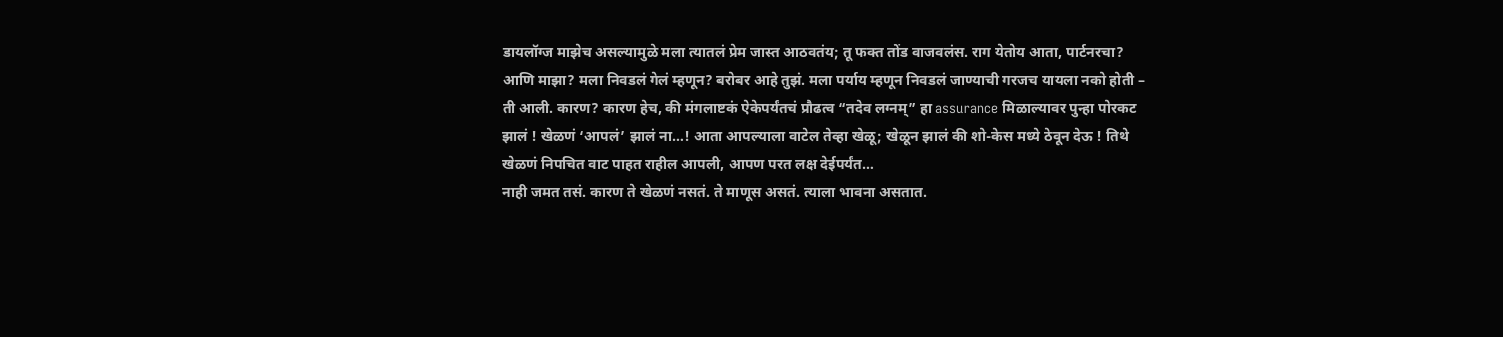डायलॉग्ज माझेच असल्यामुळे मला त्यातलं प्रेम जास्त आठवतंय; तू फक्त तोंड वाजवलंस. राग येतोय आता, पार्टनरचा? आणि माझा? मला निवडलं गेलं म्हणून? बरोबर आहे तुझं. मला पर्याय म्हणून निवडलं जाण्याची गरजच यायला नको होती – ती आली. कारण? कारण हेच, की मंगलाष्टकं ऐकेपर्यंतचं प्रौढत्व “तदेव लग्नम्” हा assurance मिळाल्यावर पुन्हा पोरकट झालं ! खेळणं ‘आपलं’ झालं ना…! आता आपल्याला वाटेल तेव्हा खेळू; खेळून झालं की शो-केस मध्ये ठेवून देऊ ! तिथे खेळणं निपचित वाट पाहत राहील आपली, आपण परत लक्ष देईपर्यंत…
नाही जमत तसं. कारण ते खेळणं नसतं. ते माणूस असतं. त्याला भावना असतात.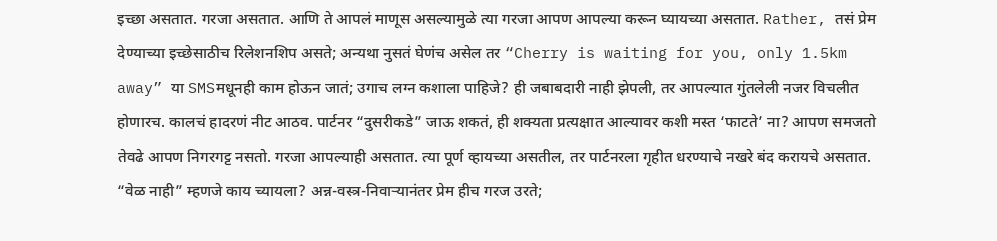इच्छा असतात. गरजा असतात. आणि ते आपलं माणूस असल्यामुळे त्या गरजा आपण आपल्या करून घ्यायच्या असतात. Rather, तसं प्रेम देण्याच्या इच्छेसाठीच रिलेशनशिप असते; अन्यथा नुसतं घेणंच असेल तर “Cherry is waiting for you, only 1.5km away” या SMSमधूनही काम होऊन जातं; उगाच लग्न कशाला पाहिजे? ही जबाबदारी नाही झेपली, तर आपल्यात गुंतलेली नजर विचलीत होणारच. कालचं हादरणं नीट आठव. पार्टनर “दुसरीकडे” जाऊ शकतं, ही शक्यता प्रत्यक्षात आल्यावर कशी मस्त ‘फाटते’ ना? आपण समजतो तेवढे आपण निगरगट्ट नसतो. गरजा आपल्याही असतात. त्या पूर्ण व्हायच्या असतील, तर पार्टनरला गृहीत धरण्याचे नखरे बंद करायचे असतात. “वेळ नाही” म्हणजे काय च्यायला? अन्न-वस्त्र-निवाऱ्यानंतर प्रेम हीच गरज उरते;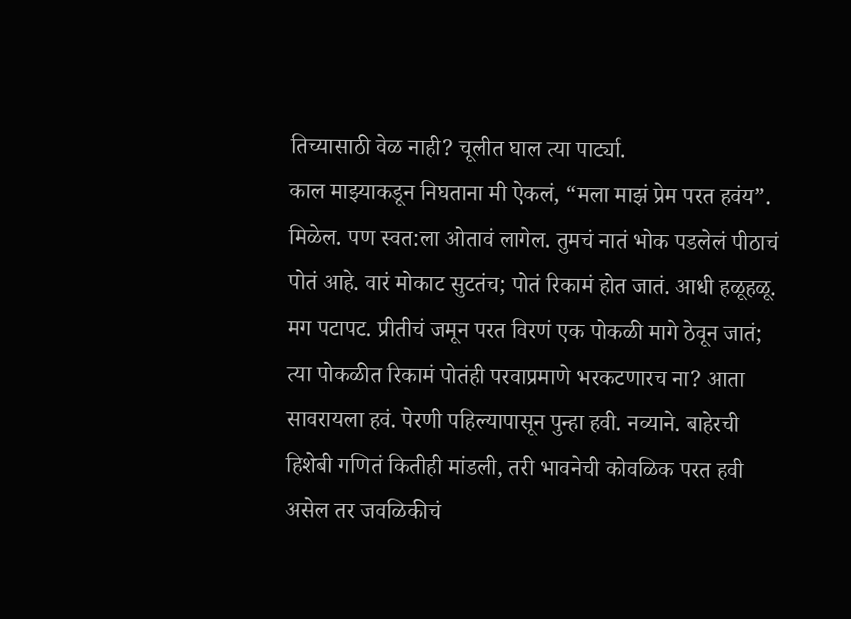तिच्यासाठी वेळ नाही? चूलीत घाल त्या पार्ट्या.
काल माझ्याकडून निघताना मी ऐकलं, “मला माझं प्रेम परत हवंय”. मिळेल. पण स्वत:ला ओतावं लागेल. तुमचं नातं भोक पडलेलं पीठाचं पोतं आहे. वारं मोकाट सुटतंच; पोतं रिकामं होत जातं. आधी हळूहळू. मग पटापट. प्रीतीचं जमून परत विरणं एक पोकळी मागे ठेवून जातं; त्या पोकळीत रिकामं पोतंही परवाप्रमाणे भरकटणारच ना? आता सावरायला हवं. पेरणी पहिल्यापासून पुन्हा हवी. नव्याने. बाहेरची हिशेबी गणितं कितीही मांडली, तरी भावनेची कोवळिक परत हवी असेल तर जवळिकीचं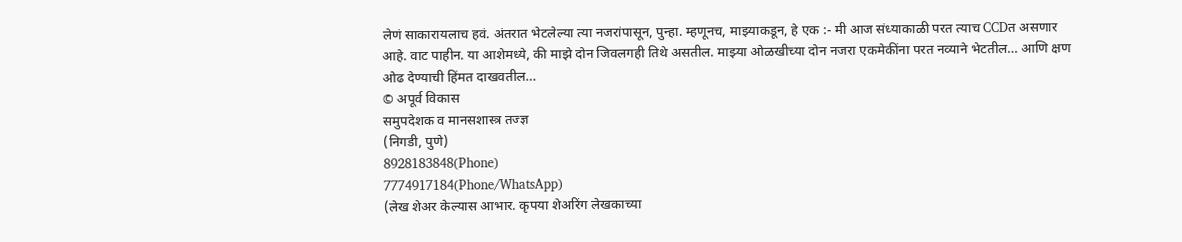लेणं साकारायलाच हवं. अंतरात भेटलेल्या त्या नजरांपासून, पुन्हा. म्हणूनच, माझ्याकडून, हे एक :- मी आज संध्याकाळी परत त्याच CCDत असणार आहे. वाट पाहीन. या आशेमध्ये, की माझे दोन जिवलगही तिथे असतील. माझ्या ओळखीच्या दोन नजरा एकमेकींना परत नव्याने भेटतील… आणि क्षण ओढ देण्याची हिंमत दाखवतील…
© अपूर्व विकास
समुपदेशक व मानसशास्त्र तज्ज्ञ
(निगडी, पुणे)
8928183848(Phone)
7774917184(Phone/WhatsApp)
(लेख शेअर केल्यास आभार. कृपया शेअरिंग लेखकाच्या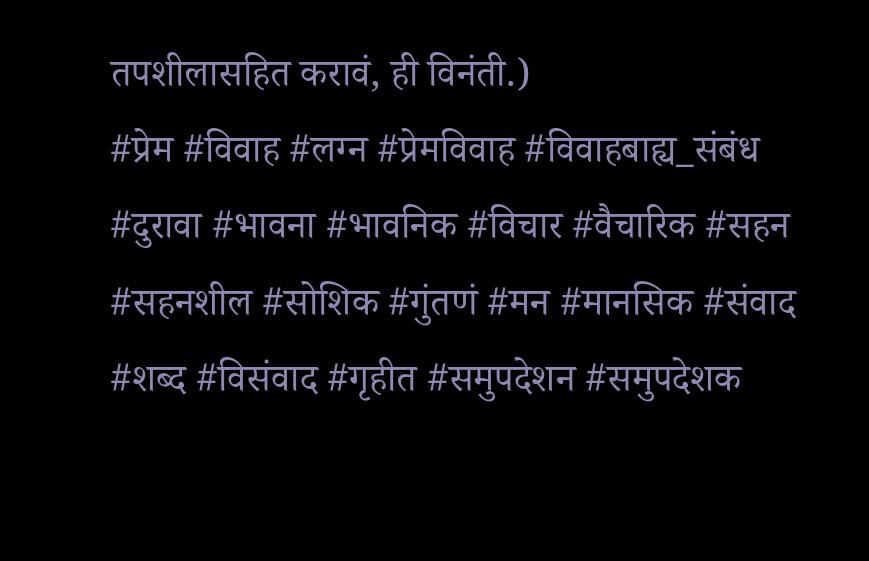तपशीलासहित करावं, ही विनंती.)
#प्रेम #विवाह #लग्न #प्रेमविवाह #विवाहबाह्य_संबंध #दुरावा #भावना #भावनिक #विचार #वैचारिक #सहन #सहनशील #सोशिक #गुंतणं #मन #मानसिक #संवाद #शब्द #विसंवाद #गृहीत #समुपदेशन #समुपदेशक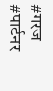#गरज #पार्टनर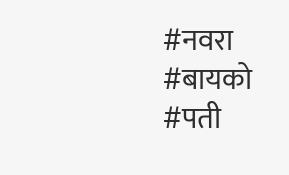#नवरा #बायको #पती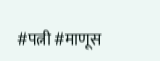#पत्नी #माणूस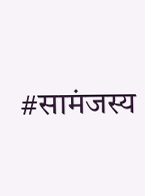#सामंजस्य